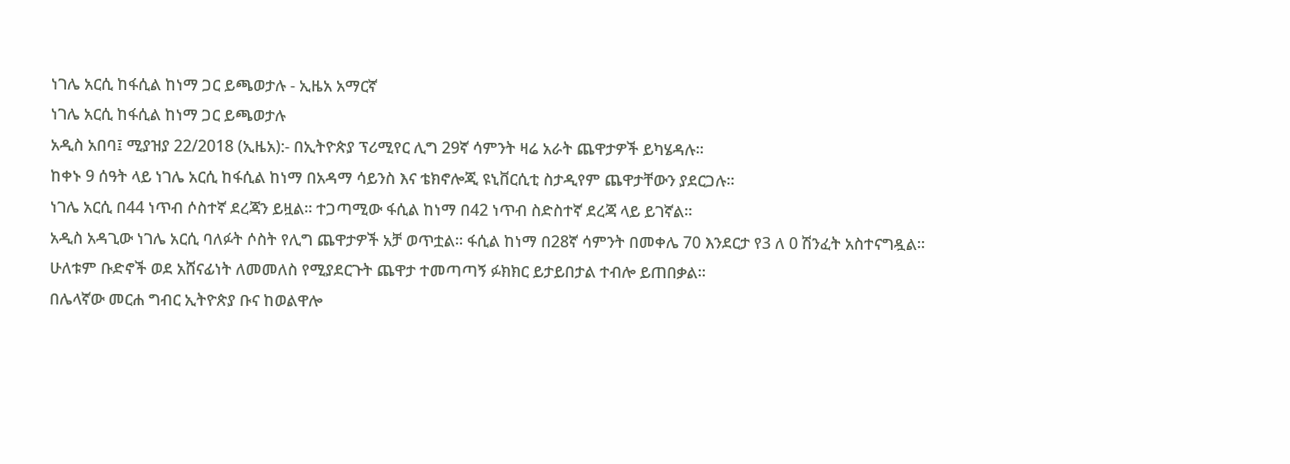ነገሌ አርሲ ከፋሲል ከነማ ጋር ይጫወታሉ - ኢዜአ አማርኛ
ነገሌ አርሲ ከፋሲል ከነማ ጋር ይጫወታሉ
አዲስ አበባ፤ ሚያዝያ 22/2018 (ኢዜአ):- በኢትዮጵያ ፕሪሚየር ሊግ 29ኛ ሳምንት ዛሬ አራት ጨዋታዎች ይካሄዳሉ።
ከቀኑ 9 ሰዓት ላይ ነገሌ አርሲ ከፋሲል ከነማ በአዳማ ሳይንስ እና ቴክኖሎጂ ዩኒቨርሲቲ ስታዲየም ጨዋታቸውን ያደርጋሉ።
ነገሌ አርሲ በ44 ነጥብ ሶስተኛ ደረጃን ይዟል። ተጋጣሚው ፋሲል ከነማ በ42 ነጥብ ስድስተኛ ደረጃ ላይ ይገኛል።
አዲስ አዳጊው ነገሌ አርሲ ባለፉት ሶስት የሊግ ጨዋታዎች አቻ ወጥቷል። ፋሲል ከነማ በ28ኛ ሳምንት በመቀሌ 70 እንደርታ የ3 ለ 0 ሽንፈት አስተናግዷል።
ሁለቱም ቡድኖች ወደ አሸናፊነት ለመመለስ የሚያደርጉት ጨዋታ ተመጣጣኝ ፉክክር ይታይበታል ተብሎ ይጠበቃል።
በሌላኛው መርሐ ግብር ኢትዮጵያ ቡና ከወልዋሎ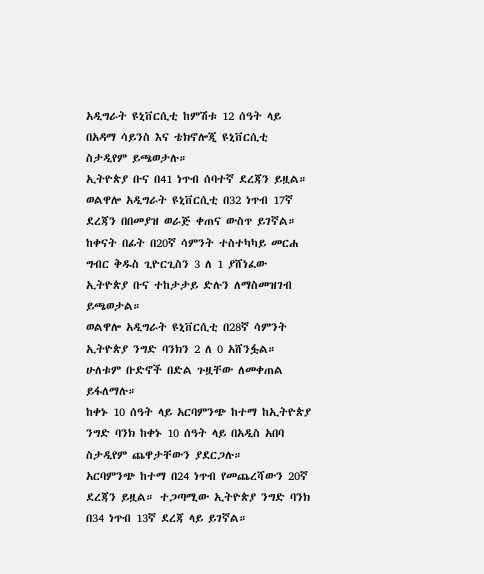አዲግራት ዩኒቨርሲቲ ከምሽቱ 12 ሰዓት ላይ በአዳማ ሳይንስ እና ቴክኖሎጂ ዩኒቨርሲቲ ስታዲየም ይጫወታሉ።
ኢትዮጵያ ቡና በ41 ነጥብ ሰባተኛ ደረጃን ይዟል። ወልዋሎ አዲግራት ዩኒቨርሲቲ በ32 ነጥብ 17ኛ ደረጃን በበመያዝ ወራጅ ቀጠና ውስጥ ይገኛል።
ከቀናት በፊት በ20ኛ ሳምንት ተስተካካይ መርሐ ግብር ቅዱስ ጊዮርጊስን 3 ለ 1 ያሸነፈው ኢትዮጵያ ቡና ተከታታይ ድሉን ለማስመዝገብ ይጫወታል።
ወልዋሎ አዲግራት ዩኒቨርሲቲ በ28ኛ ሳምንት ኢትዮጵያ ንግድ ባንክን 2 ለ 0 አሸንፏል። ሁለቱም ቡድኖች በድል ጉዟቸው ለመቀጠል ይፋለማሉ።
ከቀኑ 10 ሰዓት ላይ አርባምንጭ ከተማ ከኢትዮጵያ ንግድ ባንክ ከቀኑ 10 ሰዓት ላይ በአዲስ አበባ ስታዲየም ጨዋታቸውን ያደርጋሉ።
አርባምንጭ ከተማ በ24 ነጥብ የመጨረሻውን 20ኛ ደረጃን ይዟል። ተጋጣሚው ኢትዮጵያ ንግድ ባንክ በ34 ነጥብ 13ኛ ደረጃ ላይ ይገኛል።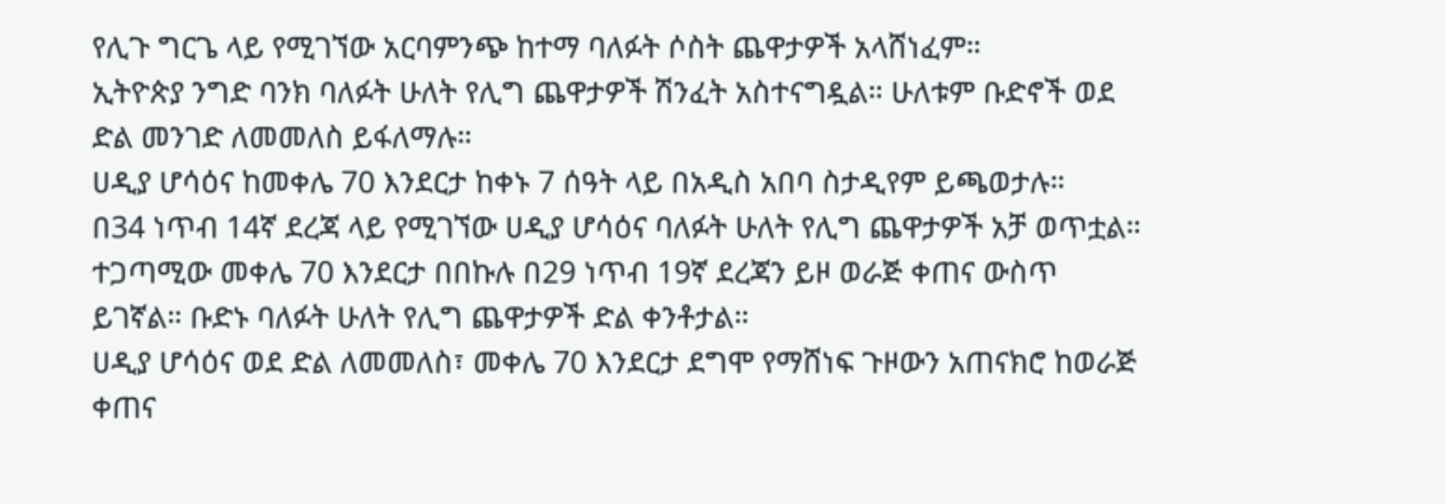የሊጉ ግርጌ ላይ የሚገኘው አርባምንጭ ከተማ ባለፉት ሶስት ጨዋታዎች አላሸነፈም።
ኢትዮጵያ ንግድ ባንክ ባለፉት ሁለት የሊግ ጨዋታዎች ሽንፈት አስተናግዷል። ሁለቱም ቡድኖች ወደ ድል መንገድ ለመመለስ ይፋለማሉ።
ሀዲያ ሆሳዕና ከመቀሌ 70 እንደርታ ከቀኑ 7 ሰዓት ላይ በአዲስ አበባ ስታዲየም ይጫወታሉ።
በ34 ነጥብ 14ኛ ደረጃ ላይ የሚገኘው ሀዲያ ሆሳዕና ባለፉት ሁለት የሊግ ጨዋታዎች አቻ ወጥቷል።
ተጋጣሚው መቀሌ 70 እንደርታ በበኩሉ በ29 ነጥብ 19ኛ ደረጃን ይዞ ወራጅ ቀጠና ውስጥ ይገኛል። ቡድኑ ባለፉት ሁለት የሊግ ጨዋታዎች ድል ቀንቶታል።
ሀዲያ ሆሳዕና ወደ ድል ለመመለስ፣ መቀሌ 70 እንደርታ ደግሞ የማሸነፍ ጉዞውን አጠናክሮ ከወራጅ ቀጠና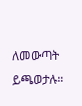ለመውጣት ይጫወታሉ።